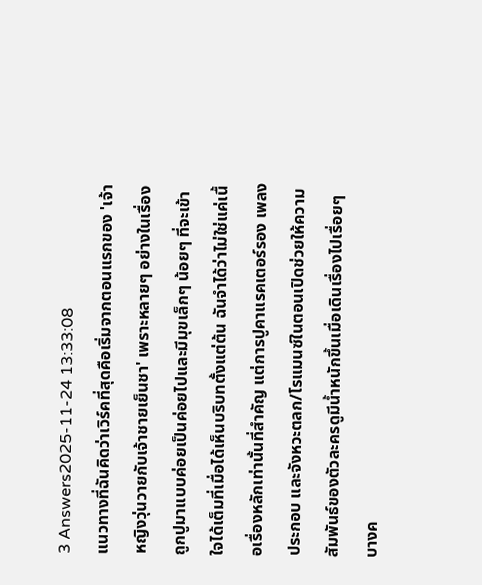3 Answers2025-11-24 13:33:08
แนวทางที่ฉันคิดว่าเวิร์คที่สุดคือเริ่มจากตอนแรกของ 'เจ้าหญิงวุ่นวายกับเจ้าชายเย็นชา' เพราะหลายๆ อย่างในเรื่องถูกปูมาแบบค่อยเป็นค่อยไปและมีมุขเล็กๆ น้อยๆ ที่จะเข้าใจได้เต็มที่เมื่อได้เห็นบริบทตั้งแต่ต้น ฉันจำได้ว่าไม่ใช่แค่เนื้อเรื่องหลักเท่านั้นที่สำคัญ แต่การปูคาแรคเตอร์รอง เพลงประกอบ และจังหวะตลก/โรแมนซ์ในตอนเปิดช่วยให้ความสัมพันธ์ของตัวละครดูมีน้ำหนักขึ้นเมื่อเดินเรื่องไปเรื่อยๆ
บางค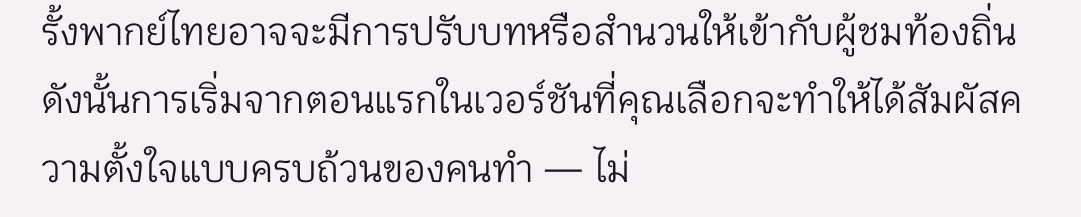รั้งพากย์ไทยอาจจะมีการปรับบทหรือสำนวนให้เข้ากับผู้ชมท้องถิ่น ดังนั้นการเริ่มจากตอนแรกในเวอร์ชันที่คุณเลือกจะทำให้ได้สัมผัสความตั้งใจแบบครบถ้วนของคนทำ — ไม่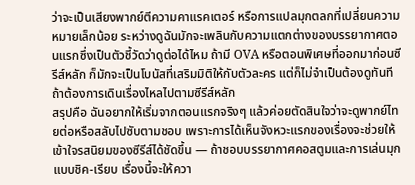ว่าจะเป็นเสียงพากย์ตีความคาแรคเตอร์ หรือการแปลมุกตลกที่เปลี่ยนความหมายเล็กน้อย ระหว่างดูฉันมักจะเพลินกับความแตกต่างของบรรยากาศตอนแรกซึ่งเป็นตัวชี้วัดว่าดูต่อได้ไหม ถ้ามี OVA หรือตอนพิเศษที่ออกมาก่อนซีรีส์หลัก ก็มักจะเป็นโบนัสที่เสริมมิติให้กับตัวละคร แต่ก็ไม่จำเป็นต้องดูทันทีถ้าต้องการเดินเรื่องไหลไปตามซีรีส์หลัก
สรุปคือ ฉันอยากให้เริ่มจากตอนแรกจริงๆ แล้วค่อยตัดสินใจว่าจะดูพากย์ไทยต่อหรือสลับไปซับตามชอบ เพราะการได้เห็นจังหวะแรกของเรื่องจะช่วยให้เข้าใจรสนิยมของซีรีส์ได้ชัดขึ้น — ถ้าชอบบรรยากาศคอสตูมและการเล่นมุกแบบชิค-เรียบ เรื่องนี้จะให้ควา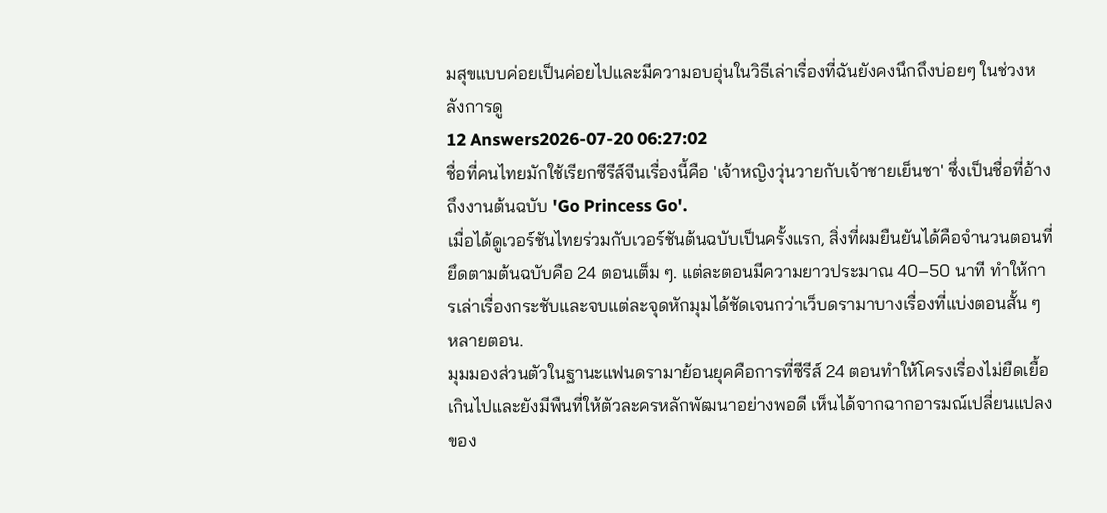มสุขแบบค่อยเป็นค่อยไปและมีความอบอุ่นในวิธีเล่าเรื่องที่ฉันยังคงนึกถึงบ่อยๆ ในช่วงหลังการดู
12 Answers2026-07-20 06:27:02
ชื่อที่คนไทยมักใช้เรียกซีรีส์จีนเรื่องนี้คือ 'เจ้าหญิงวุ่นวายกับเจ้าชายเย็นชา' ซึ่งเป็นชื่อที่อ้างถึงงานต้นฉบับ 'Go Princess Go'.
เมื่อได้ดูเวอร์ชันไทยร่วมกับเวอร์ชันต้นฉบับเป็นครั้งแรก, สิ่งที่ผมยืนยันได้คือจำนวนตอนที่ยึดตามต้นฉบับคือ 24 ตอนเต็ม ๆ. แต่ละตอนมีความยาวประมาณ 40–50 นาที ทำให้การเล่าเรื่องกระชับและจบแต่ละจุดหักมุมได้ชัดเจนกว่าเว็บดรามาบางเรื่องที่แบ่งตอนสั้น ๆ หลายตอน.
มุมมองส่วนตัวในฐานะแฟนดรามาย้อนยุคคือการที่ซีรีส์ 24 ตอนทำให้โครงเรื่องไม่ยืดเยื้อเกินไปและยังมีพืนที่ให้ตัวละครหลักพัฒนาอย่างพอดี เห็นได้จากฉากอารมณ์เปลี่ยนแปลงของ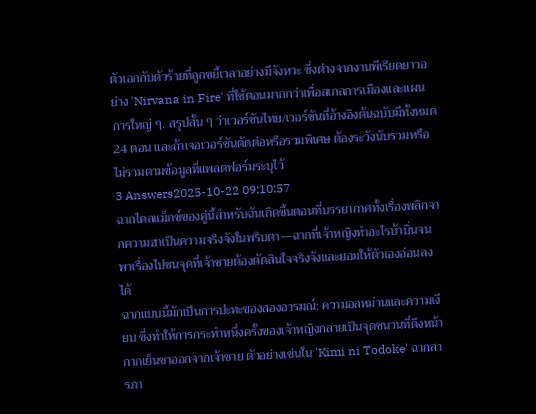ตัวเอกกับตัวร้ายที่ถูกขยี้เวลาอย่างมีจังหวะ ซึ่งต่างจากงานพีเรียดยาวอย่าง 'Nirvana in Fire' ที่ใช้ตอนมากกว่าเพื่อสเกลการเมืองและแผนการใหญ่ ๆ. สรุปสั้น ๆ ว่าเวอร์ชันไทย/เวอร์ชันที่อ้างอิงต้นฉบับมีทั้งหมด 24 ตอน และถ้าเจอเวอร์ชันตัดต่อหรือรวมพิเศษ ต้องระวังนับรวมหรือไม่รวมตามข้อมูลที่แพลตฟอร์มระบุไว้
3 Answers2025-10-22 09:10:57
ฉากไคลแม็กซ์ของคู่นี้สำหรับฉันเกิดขึ้นตอนที่บรรยากาศทั้งเรื่องพลิกจากความฮาเป็นความจริงจังในพริบตา—ฉากที่เจ้าหญิงทำอะไรบ้าบิ่นจนพาเรื่องไปชนจุดที่เจ้าชายต้องตัดสินใจจริงจังและยอมให้ตัวเองอ่อนลงได้
ฉากแบบนี้มักเป็นการปะทะของสองอารมณ์: ความอลหม่านและความเงียบ ซึ่งทำให้การกระทำหนึ่งครั้งของเจ้าหญิงกลายเป็นจุดชนวนที่ดึงหน้ากากเย็นชาออกจากเจ้าชาย ตัวอย่างเช่นใน 'Kimi ni Todoke' ฉากสารภา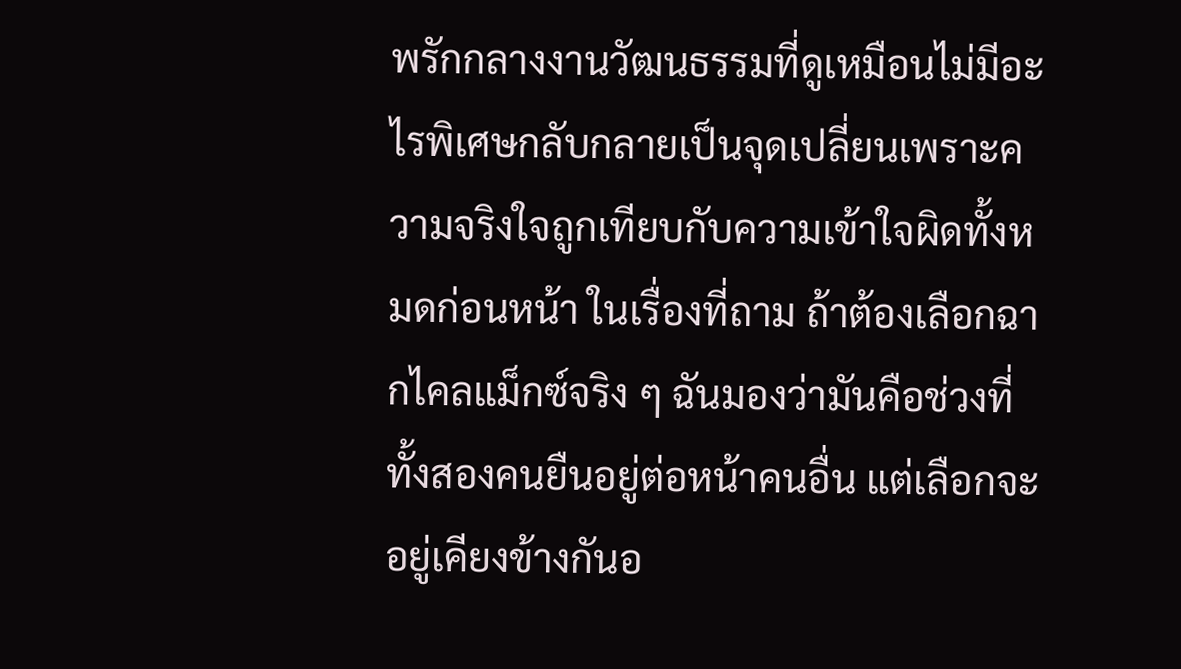พรักกลางงานวัฒนธรรมที่ดูเหมือนไม่มีอะไรพิเศษกลับกลายเป็นจุดเปลี่ยนเพราะความจริงใจถูกเทียบกับความเข้าใจผิดทั้งหมดก่อนหน้า ในเรื่องที่ถาม ถ้าต้องเลือกฉากไคลแม็กซ์จริง ๆ ฉันมองว่ามันคือช่วงที่ทั้งสองคนยืนอยู่ต่อหน้าคนอื่น แต่เลือกจะอยู่เคียงข้างกันอ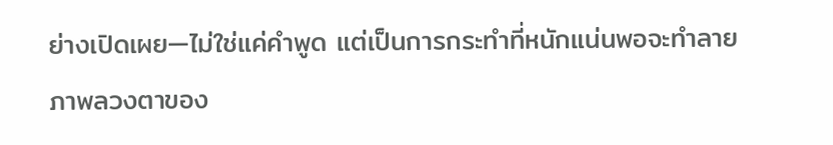ย่างเปิดเผย—ไม่ใช่แค่คำพูด แต่เป็นการกระทำที่หนักแน่นพอจะทำลายภาพลวงตาของ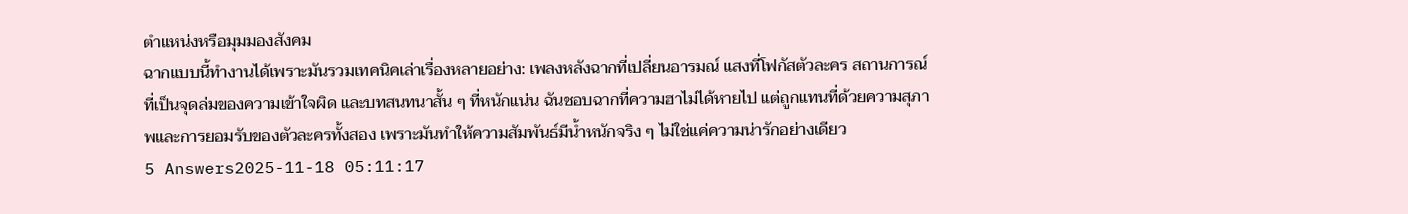ตำแหน่งหรือมุมมองสังคม
ฉากแบบนี้ทำงานได้เพราะมันรวมเทคนิคเล่าเรื่องหลายอย่าง: เพลงหลังฉากที่เปลี่ยนอารมณ์ แสงที่โฟกัสตัวละคร สถานการณ์ที่เป็นจุดล่มของความเข้าใจผิด และบทสนทนาสั้น ๆ ที่หนักแน่น ฉันชอบฉากที่ความฮาไม่ได้หายไป แต่ถูกแทนที่ด้วยความสุภาพและการยอมรับของตัวละครทั้งสอง เพราะมันทำให้ความสัมพันธ์มีน้ำหนักจริง ๆ ไม่ใช่แค่ความน่ารักอย่างเดียว
5 Answers2025-11-18 05:11:17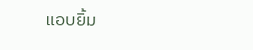แอบยิ้ม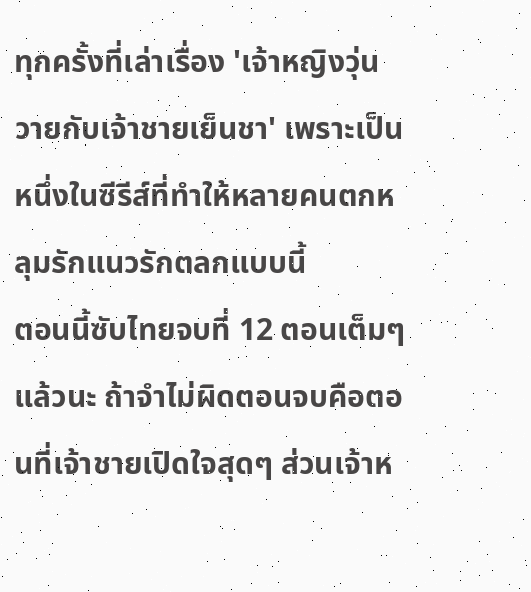ทุกครั้งที่เล่าเรื่อง 'เจ้าหญิงวุ่นวายกับเจ้าชายเย็นชา' เพราะเป็นหนึ่งในซีรีส์ที่ทำให้หลายคนตกหลุมรักแนวรักตลกแบบนี้
ตอนนี้ซับไทยจบที่ 12 ตอนเต็มๆ แล้วนะ ถ้าจำไม่ผิดตอนจบคือตอนที่เจ้าชายเปิดใจสุดๆ ส่วนเจ้าห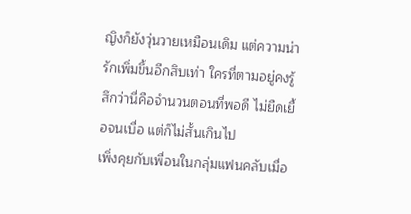ญิงก็ยังวุ่นวายเหมือนเดิม แต่ความน่ารักเพิ่มขึ้นอีกสิบเท่า ใครที่ตามอยู่คงรู้สึกว่านี่คือจำนวนตอนที่พอดี ไม่ยืดเยื้อจนเบื่อ แต่ก็ไม่สั้นเกินไป
เพิ่งคุยกับเพื่อนในกลุ่มแฟนคลับเมื่อ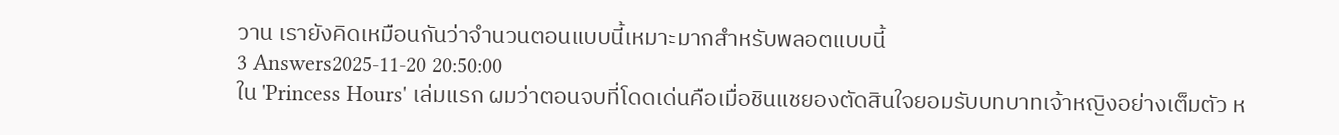วาน เรายังคิดเหมือนกันว่าจำนวนตอนแบบนี้เหมาะมากสำหรับพลอตแบบนี้
3 Answers2025-11-20 20:50:00
ใน 'Princess Hours' เล่มแรก ผมว่าตอนจบที่โดดเด่นคือเมื่อชินแชยองตัดสินใจยอมรับบทบาทเจ้าหญิงอย่างเต็มตัว ห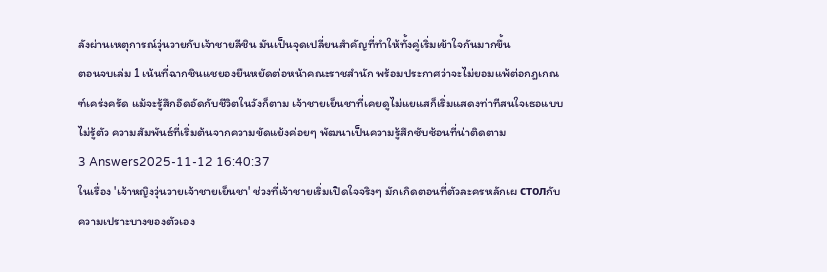ลังผ่านเหตุการณ์วุ่นวายกับเจ้าชายลีชิน มันเป็นจุดเปลี่ยนสำคัญที่ทำให้ทั้งคู่เริ่มเข้าใจกันมากขึ้น
ตอนจบเล่ม 1 เน้นที่ฉากชินแชยองยืนหยัดต่อหน้าคณะราชสำนัก พร้อมประกาศว่าจะไม่ยอมแพ้ต่อกฎเกณฑ์เคร่งครัด แม้จะรู้สึกอึดอัดกับชีวิตในวังก็ตาม เจ้าชายเย็นชาที่เคยดูไม่แยแสก็เริ่มแสดงท่าทีสนใจเธอแบบไม่รู้ตัว ความสัมพันธ์ที่เริ่มต้นจากความขัดแย้งค่อยๆ พัฒนาเป็นความรู้สึกซับซ้อนที่น่าติดตาม
3 Answers2025-11-12 16:40:37
ในเรื่อง 'เจ้าหญิงวุ่นวายเจ้าชายเย็นชา' ช่วงที่เจ้าชายเริ่มเปิดใจจริงๆ มักเกิดตอนที่ตัวละครหลักเผ столกับความเปราะบางของตัวเอง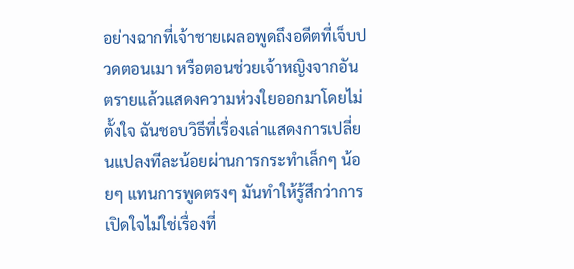อย่างฉากที่เจ้าชายเผลอพูดถึงอดีตที่เจ็บปวดตอนเมา หรือตอนช่วยเจ้าหญิงจากอันตรายแล้วแสดงความห่วงใยออกมาโดยไม่ตั้งใจ ฉันชอบวิธีที่เรื่องเล่าแสดงการเปลี่ยนแปลงทีละน้อยผ่านการกระทำเล็กๆ น้อยๆ แทนการพูดตรงๆ มันทำให้รู้สึกว่าการเปิดใจไม่ใช่เรื่องที่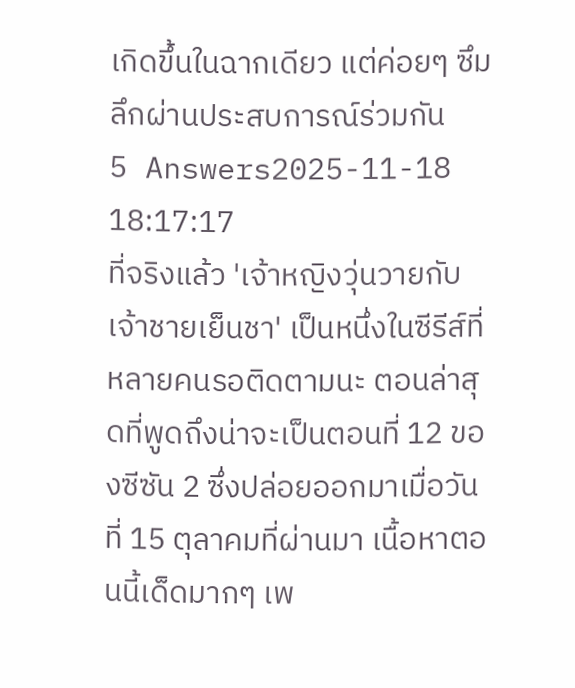เกิดขึ้นในฉากเดียว แต่ค่อยๆ ซึมลึกผ่านประสบการณ์ร่วมกัน
5 Answers2025-11-18 18:17:17
ที่จริงแล้ว 'เจ้าหญิงวุ่นวายกับเจ้าชายเย็นชา' เป็นหนึ่งในซีรีส์ที่หลายคนรอติดตามนะ ตอนล่าสุดที่พูดถึงน่าจะเป็นตอนที่ 12 ของซีซัน 2 ซึ่งปล่อยออกมาเมื่อวันที่ 15 ตุลาคมที่ผ่านมา เนื้อหาตอนนี้เด็ดมากๆ เพ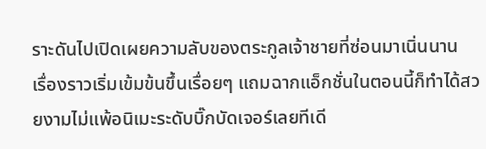ราะดันไปเปิดเผยความลับของตระกูลเจ้าชายที่ซ่อนมาเนิ่นนาน
เรื่องราวเริ่มเข้มข้นขึ้นเรื่อยๆ แถมฉากแอ็กชั่นในตอนนี้ก็ทำได้สวยงามไม่แพ้อนิเมะระดับบิ๊กบัดเจอร์เลยทีเดี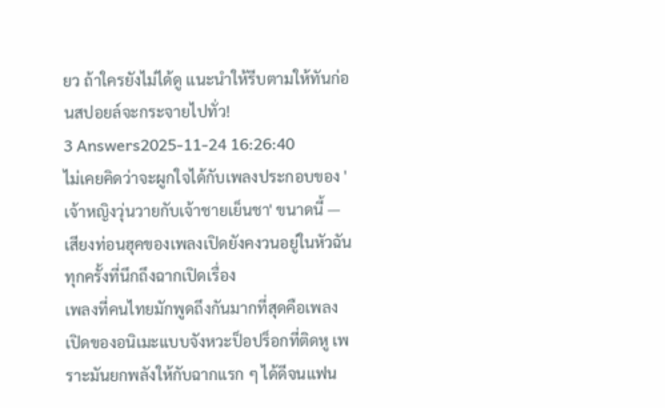ยว ถ้าใครยังไม่ได้ดู แนะนำให้รีบตามให้ทันก่อนสปอยล์จะกระจายไปทั่ว!
3 Answers2025-11-24 16:26:40
ไม่เคยคิดว่าจะผูกใจได้กับเพลงประกอบของ 'เจ้าหญิงวุ่นวายกับเจ้าชายเย็นชา' ขนาดนี้ — เสียงท่อนฮุคของเพลงเปิดยังคงวนอยู่ในหัวฉันทุกครั้งที่นึกถึงฉากเปิดเรื่อง
เพลงที่คนไทยมักพูดถึงกันมากที่สุดคือเพลงเปิดของอนิเมะแบบจังหวะป็อปร็อกที่ติดหู เพราะมันยกพลังให้กับฉากแรก ๆ ได้ดีจนแฟน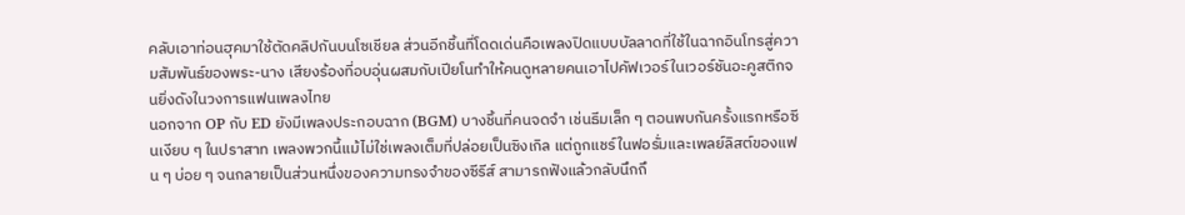คลับเอาท่อนฮุคมาใช้ตัดคลิปกันบนโซเชียล ส่วนอีกชิ้นที่โดดเด่นคือเพลงปิดแบบบัลลาดที่ใช้ในฉากอินโทรสู่ความสัมพันธ์ของพระ-นาง เสียงร้องที่อบอุ่นผสมกับเปียโนทำให้คนดูหลายคนเอาไปคัฟเวอร์ในเวอร์ชันอะคูสติกจนยิ่งดังในวงการแฟนเพลงไทย
นอกจาก OP กับ ED ยังมีเพลงประกอบฉาก (BGM) บางชิ้นที่คนจดจำ เช่นธีมเล็ก ๆ ตอนพบกันครั้งแรกหรือซีนเงียบ ๆ ในปราสาท เพลงพวกนี้แม้ไม่ใช่เพลงเต็มที่ปล่อยเป็นซิงเกิล แต่ถูกแชร์ในฟอรั่มและเพลย์ลิสต์ของแฟน ๆ บ่อย ๆ จนกลายเป็นส่วนหนึ่งของความทรงจำของซีรีส์ สามารถฟังแล้วกลับนึกถึ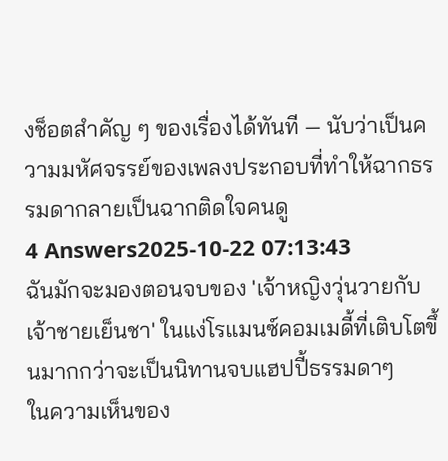งช็อตสำคัญ ๆ ของเรื่องได้ทันที — นับว่าเป็นความมหัศจรรย์ของเพลงประกอบที่ทำให้ฉากธรรมดากลายเป็นฉากติดใจคนดู
4 Answers2025-10-22 07:13:43
ฉันมักจะมองตอนจบของ 'เจ้าหญิงวุ่นวายกับเจ้าชายเย็นชา' ในแง่โรแมนซ์คอมเมดี้ที่เติบโตขึ้นมากกว่าจะเป็นนิทานจบแฮปปี้ธรรมดาๆ
ในความเห็นของ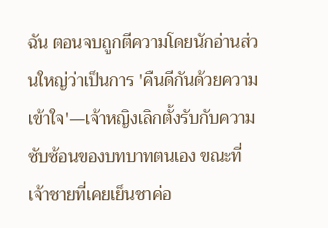ฉัน ตอนจบถูกตีความโดยนักอ่านส่วนใหญ่ว่าเป็นการ 'คืนดีกันด้วยความเข้าใจ'—เจ้าหญิงเลิกตั้งรับกับความซับซ้อนของบทบาทตนเอง ขณะที่เจ้าชายที่เคยเย็นชาค่อ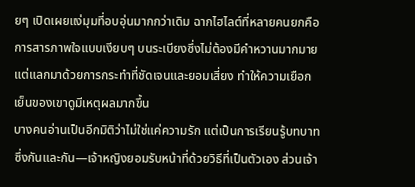ยๆ เปิดเผยแง่มุมที่อบอุ่นมากกว่าเดิม ฉากไฮไลต์ที่หลายคนยกคือการสารภาพใจแบบเงียบๆ บนระเบียงซึ่งไม่ต้องมีคำหวานมากมาย แต่แลกมาด้วยการกระทำที่ชัดเจนและยอมเสี่ยง ทำให้ความเยือกเย็นของเขาดูมีเหตุผลมากขึ้น
บางคนอ่านเป็นอีกมิติว่าไม่ใช่แค่ความรัก แต่เป็นการเรียนรู้บทบาทซึ่งกันและกัน—เจ้าหญิงยอมรับหน้าที่ด้วยวิธีที่เป็นตัวเอง ส่วนเจ้า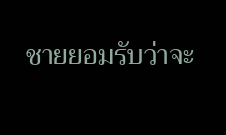ชายยอมรับว่าจะ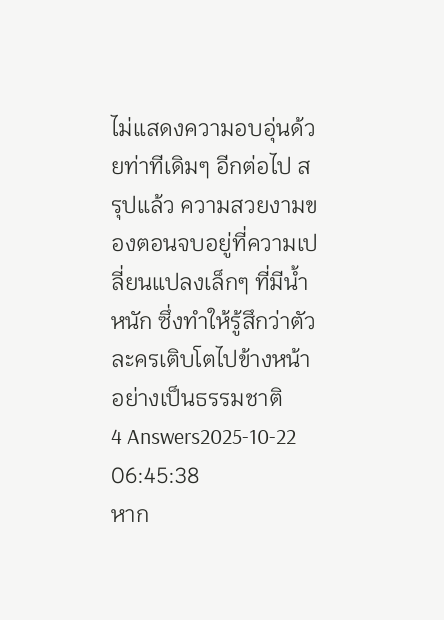ไม่แสดงความอบอุ่นด้วยท่าทีเดิมๆ อีกต่อไป สรุปแล้ว ความสวยงามของตอนจบอยู่ที่ความเปลี่ยนแปลงเล็กๆ ที่มีน้ำหนัก ซึ่งทำให้รู้สึกว่าตัวละครเติบโตไปข้างหน้าอย่างเป็นธรรมชาติ
4 Answers2025-10-22 06:45:38
หาก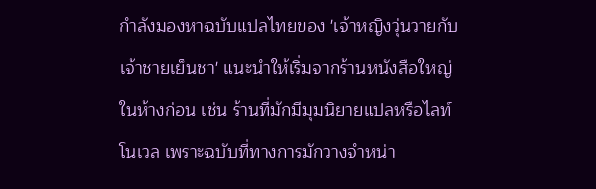กำลังมองหาฉบับแปลไทยของ 'เจ้าหญิงวุ่นวายกับเจ้าชายเย็นชา' แนะนำให้เริ่มจากร้านหนังสือใหญ่ในห้างก่อน เช่น ร้านที่มักมีมุมนิยายแปลหรือไลท์โนเวล เพราะฉบับที่ทางการมักวางจำหน่า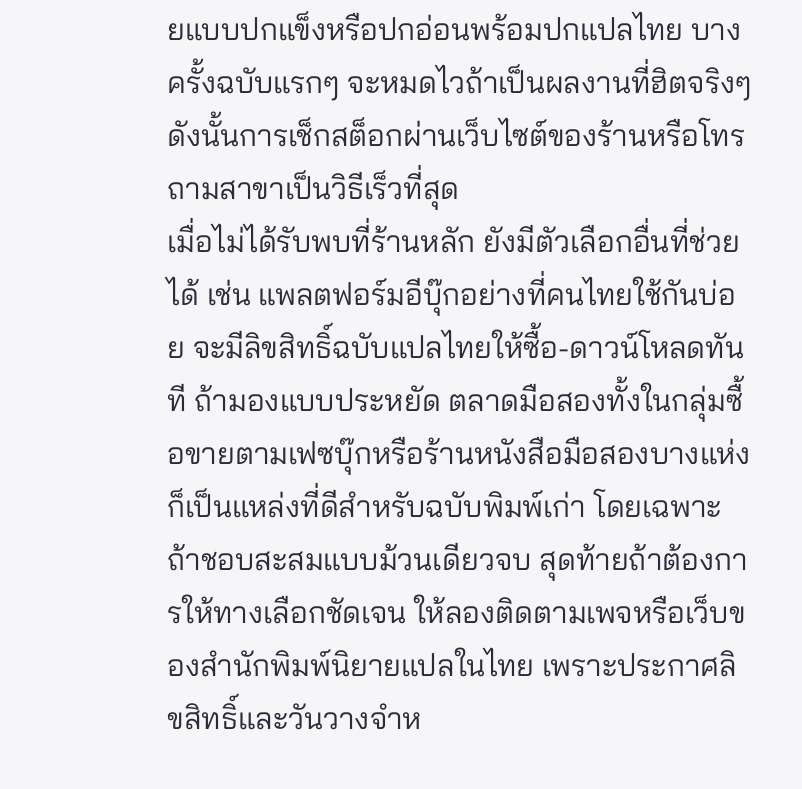ยแบบปกแข็งหรือปกอ่อนพร้อมปกแปลไทย บางครั้งฉบับแรกๆ จะหมดไวถ้าเป็นผลงานที่ฮิตจริงๆ ดังนั้นการเช็กสต็อกผ่านเว็บไซต์ของร้านหรือโทรถามสาขาเป็นวิธีเร็วที่สุด
เมื่อไม่ได้รับพบที่ร้านหลัก ยังมีตัวเลือกอื่นที่ช่วยได้ เช่น แพลตฟอร์มอีบุ๊กอย่างที่คนไทยใช้กันบ่อย จะมีลิขสิทธิ์ฉบับแปลไทยให้ซื้อ-ดาวน์โหลดทันที ถ้ามองแบบประหยัด ตลาดมือสองทั้งในกลุ่มซื้อขายตามเฟซบุ๊กหรือร้านหนังสือมือสองบางแห่งก็เป็นแหล่งที่ดีสำหรับฉบับพิมพ์เก่า โดยเฉพาะถ้าชอบสะสมแบบม้วนเดียวจบ สุดท้ายถ้าต้องการให้ทางเลือกชัดเจน ให้ลองติดตามเพจหรือเว็บของสำนักพิมพ์นิยายแปลในไทย เพราะประกาศลิขสิทธิ์และวันวางจำห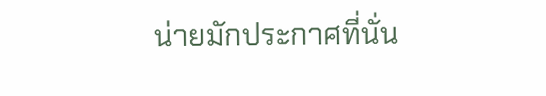น่ายมักประกาศที่นั่น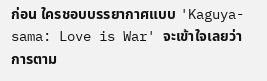ก่อน ใครชอบบรรยากาศแบบ 'Kaguya-sama: Love is War' จะเข้าใจเลยว่าการตาม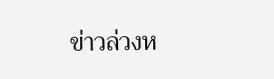ข่าวล่วงห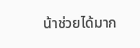น้าช่วยได้มาก